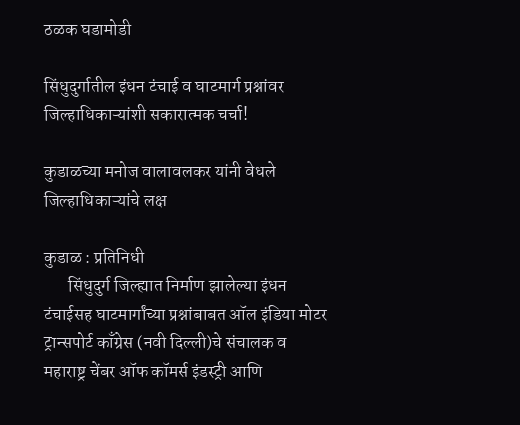ठळक घडामोडी

सिंधुदुर्गातील इंधन टंचाई व घाटमार्ग प्रश्नांवर जिल्हाधिकाऱ्यांशी सकारात्मक चर्चा!

कुडाळच्या मनोज वालावलकर यांनी वेधले जिल्हाधिकाऱ्यांचे लक्ष

कुडाळ : प्रतिनिधी
       सिंधुदुर्ग जिल्ह्यात निर्माण झालेल्या इंधन टंचाईसह घाटमार्गांच्या प्रश्नांबाबत ऑल इंडिया मोटर ट्रान्सपोर्ट काँग्रेस (नवी दिल्ली)चे संचालक व महाराष्ट्र चेंबर ऑफ कॉमर्स इंडस्ट्री आणि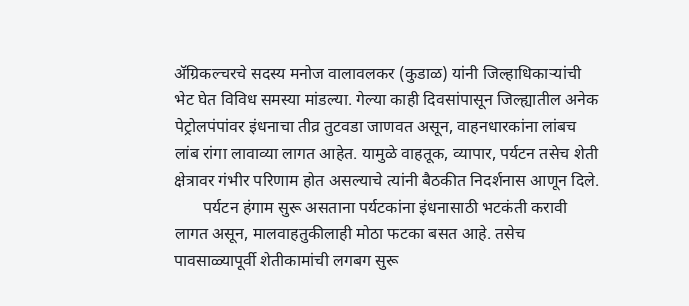ॲग्रिकल्चरचे सदस्य मनोज वालावलकर (कुडाळ) यांनी जिल्हाधिकाऱ्यांची भेट घेत विविध समस्या मांडल्या. गेल्या काही दिवसांपासून जिल्ह्यातील अनेक पेट्रोलपंपांवर इंधनाचा तीव्र तुटवडा जाणवत असून, वाहनधारकांना लांबच लांब रांगा लावाव्या लागत आहेत. यामुळे वाहतूक, व्यापार, पर्यटन तसेच शेती क्षेत्रावर गंभीर परिणाम होत असल्याचे त्यांनी बैठकीत निदर्शनास आणून दिले.
       पर्यटन हंगाम सुरू असताना पर्यटकांना इंधनासाठी भटकंती करावी लागत असून, मालवाहतुकीलाही मोठा फटका बसत आहे. तसेच पावसाळ्यापूर्वी शेतीकामांची लगबग सुरू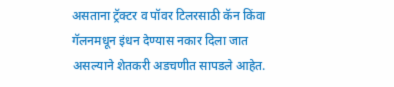असताना ट्रॅक्टर व पॉवर टिलरसाठी कॅन किंवा गॅलनमधून इंधन देण्यास नकार दिला जात असल्याने शेतकरी अडचणीत सापडले आहेत.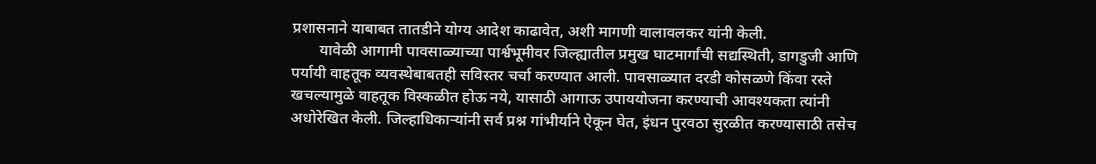प्रशासनाने याबाबत तातडीने योग्य आदेश काढावेत, अशी मागणी वालावलकर यांनी केली.
       यावेळी आगामी पावसाळ्याच्या पार्श्वभूमीवर जिल्ह्यातील प्रमुख घाटमार्गांची सद्यस्थिती, डागडुजी आणि पर्यायी वाहतूक व्यवस्थेबाबतही सविस्तर चर्चा करण्यात आली. पावसाळ्यात दरडी कोसळणे किंवा रस्ते खचल्यामुळे वाहतूक विस्कळीत होऊ नये, यासाठी आगाऊ उपाययोजना करण्याची आवश्यकता त्यांनी अधोरेखित केली. जिल्हाधिकाऱ्यांनी सर्व प्रश्न गांभीर्याने ऐकून घेत, इंधन पुरवठा सुरळीत करण्यासाठी तसेच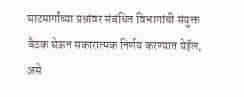घाटमार्गांच्या प्रश्नांवर संबंधित विभागांची संयुक्त बैठक घेऊन सकारात्मक निर्णय करण्यात येईल, असे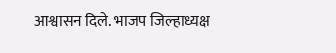आश्वासन दिले. भाजप जिल्हाध्यक्ष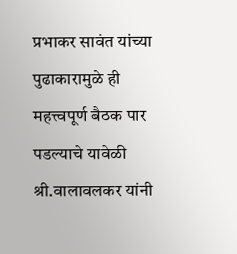प्रभाकर सावंत यांच्या पुढाकारामुळे ही महत्त्वपूर्ण बैठक पार पडल्याचे यावेळी श्री.वालावलकर यांनी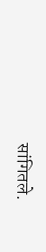सांगितले.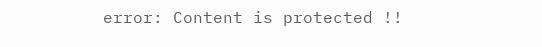error: Content is protected !!